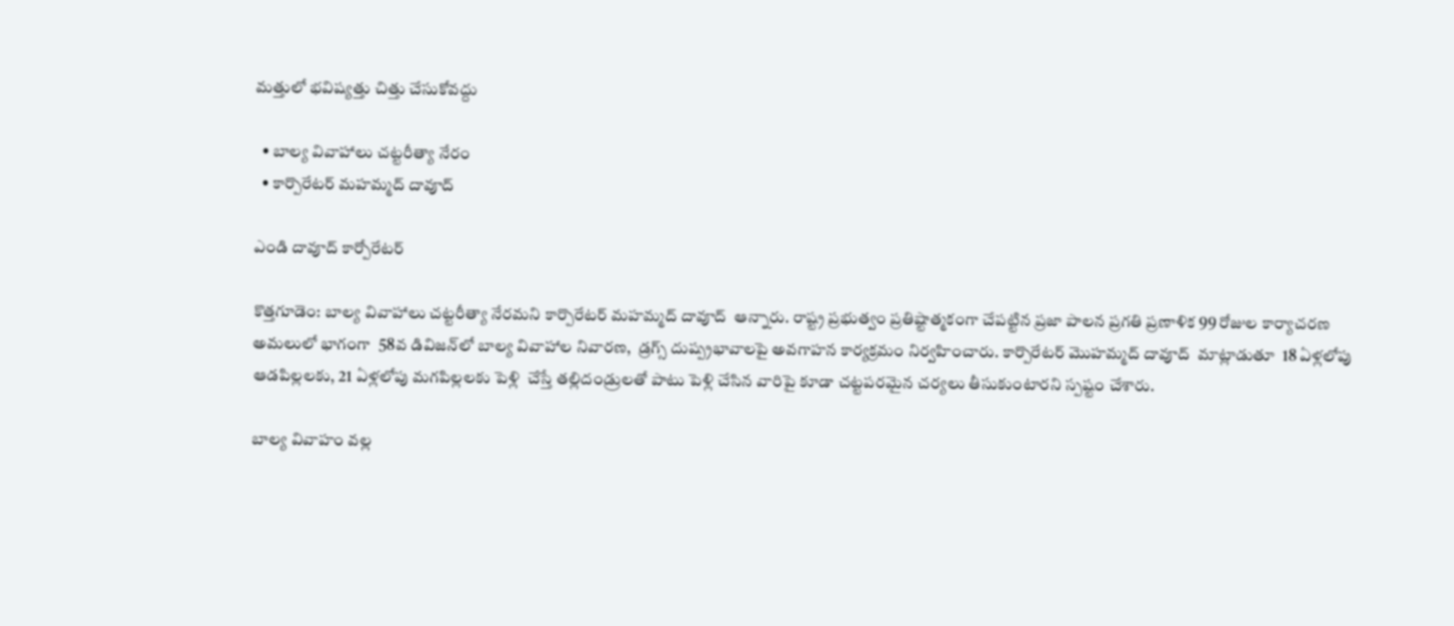మత్తులో భవిష్యత్తు చిత్తు చేసుకోవద్దు

  • బాల్య వివాహాలు చట్టరీత్యా నేరం
  • కార్పొరేటర్ మహమ్మద్ దావూద్

ఎండి దావూద్ కార్పోరేటర్

కొత్తగూడెం: బాల్య వివాహాలు చట్టరీత్యా నేరమని కార్పొరేటర్ మహమ్మద్ దావూద్  ఆన్నారు. రాష్ట్ర ప్రభుత్వం ప్రతిష్టాత్మకంగా చేపట్టిన ప్రజా పాలన ప్రగతి ప్రణాళిక 99 రోజుల కార్యాచరణ అమలులో భాగంగా  58వ డివిజన్‌లో బాల్య వివాహాల నివారణ,  డ్రగ్స్ దుష్ప్రభావాలపై అవగాహన కార్యక్రమం నిర్వహించారు. కార్పొరేటర్ మొహమ్మద్ దావూద్  మాట్లాడుతూ  18 ఏళ్లలోపు ఆడపిల్లలకు, 21 ఏళ్లలోపు మగపిల్లలకు పెళ్లి  చేస్తే తల్లిదండ్రులతో పాటు పెళ్లి చేసిన వారిపై కూడా చట్టపరమైన చర్యలు తీసుకుంటారని స్పష్టం చేశారు.

బాల్య వివాహం వల్ల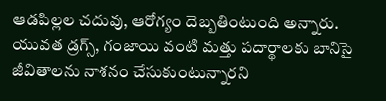ఆడపిల్లల చదువు, ఆరోగ్యం దెబ్బతింటుంది అన్నారు. యువత డ్రగ్స్, గంజాయి వంటి మత్తు పదార్థాలకు బానిసై జీవితాలను నాశనం చేసుకుంటున్నారని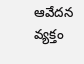ఆవేదన వ్యక్తం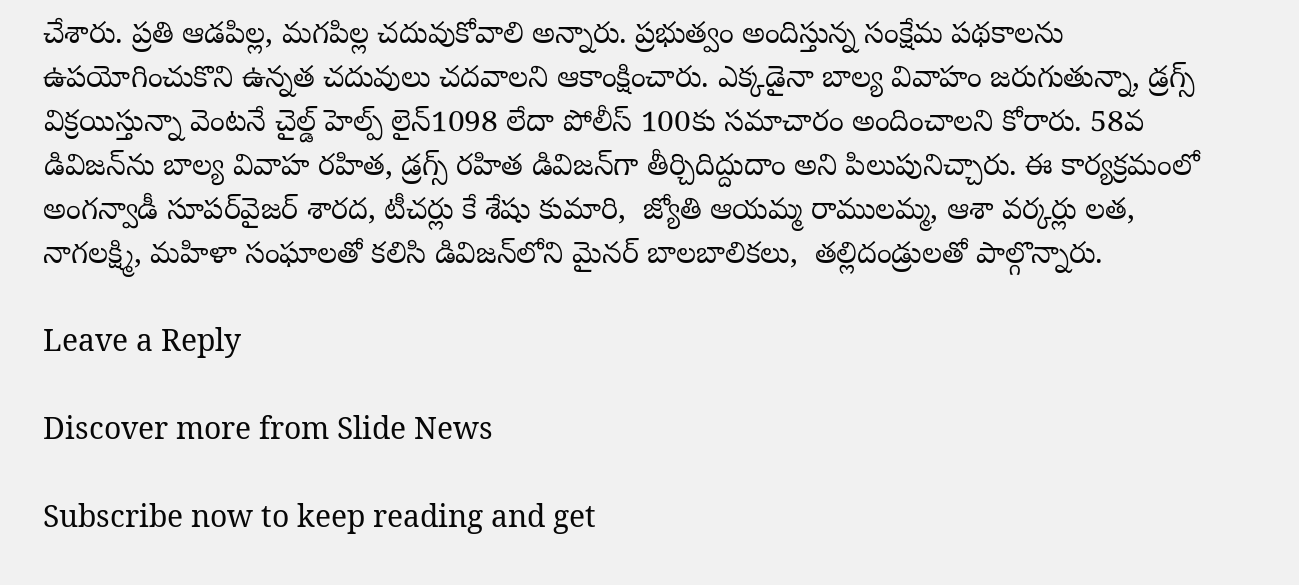చేశారు. ప్రతి ఆడపిల్ల, మగపిల్ల చదువుకోవాలి అన్నారు. ప్రభుత్వం అందిస్తున్న సంక్షేమ పథకాలను ఉపయోగించుకొని ఉన్నత చదువులు చదవాలని ఆకాంక్షించారు. ఎక్కడైనా బాల్య వివాహం జరుగుతున్నా, డ్రగ్స్ విక్రయిస్తున్నా వెంటనే చైల్డ్ హెల్ప్ లైన్1098 లేదా పోలీస్ 100కు సమాచారం అందించాలని కోరారు. 58వ డివిజన్‌ను బాల్య వివాహ రహిత, డ్రగ్స్ రహిత డివిజన్‌గా తీర్చిదిద్దుదాం అని పిలుపునిచ్చారు. ఈ కార్యక్రమంలో అంగన్వాడీ సూపర్‌వైజర్ శారద, టీచర్లు కే శేషు కుమారి,  జ్యోతి ఆయమ్మ రాములమ్మ, ఆశా వర్కర్లు లత,  నాగలక్ష్మి, మహిళా సంఘాలతో కలిసి డివిజన్‌లోని మైనర్ బాలబాలికలు,  తల్లిదండ్రులతో పాల్గొన్నారు.

Leave a Reply

Discover more from Slide News

Subscribe now to keep reading and get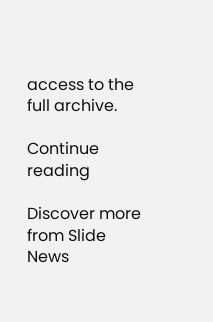access to the full archive.

Continue reading

Discover more from Slide News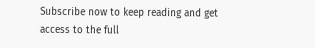Subscribe now to keep reading and get access to the full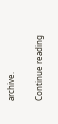archive.

Continue reading